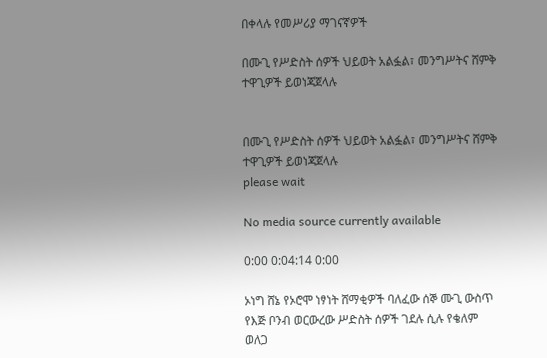በቀላሉ የመሥሪያ ማገናኛዎች

በሙጊ የሥድስት ሰዎች ህይወት አልፏል፣ መንግሥትና ሸምቅ ተዋጊዎች ይወነጃጀላሉ


በሙጊ የሥድስት ሰዎች ህይወት አልፏል፣ መንግሥትና ሸምቅ ተዋጊዎች ይወነጃጀላሉ
please wait

No media source currently available

0:00 0:04:14 0:00

ኦነግ ሸኔ የኦሮሞ ነፃነት ሸማቂዎች ባለፈው ሰኞ ሙጊ ውስጥ የእጅ ቦንብ ወርውረው ሥድስት ሰዎች ገደሉ ሲሉ የቄለም ወለጋ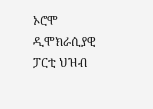ኦሮሞ ዲሞክራሲያዊ ፓርቲ ህዝብ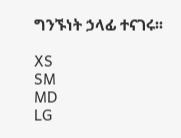ግንኙነት ኃላፊ ተናገሩ፡፡

XS
SM
MD
LG